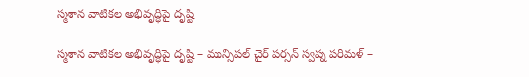స్మశాన వాటికల అభివృద్ధిపై దృష్టి

స్మశాన వాటికల అభివృద్ధిపై దృష్టి – మున్సిపల్ చైర్ పర్సన్ స్వప్న పరిమళ్ –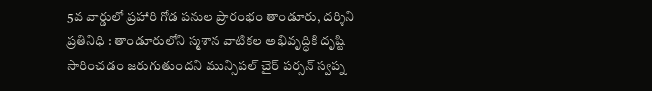5వ వార్డులో ప్రహారి గోడ పనుల ప్రారంభం తాండూరు, దర్శిని ప్రతినిధి : తాండూరులోని స్మశాన వాటికల అభివృద్ధికి దృష్టి సారించడం జరుగుతుందని మున్సిపల్ చైర్ పర్సన్ స్వప్న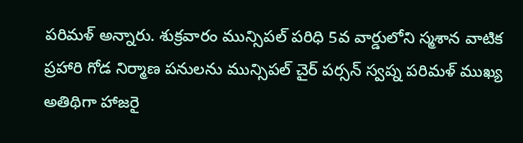పరిమళ్ అన్నారు. శుక్రవారం మున్సిపల్ పరిధి 5వ వార్డులోని స్మశాన వాటిక ప్రహారి గోడ నిర్మాణ పనులను మున్సిపల్ చైర్ పర్సన్ స్వప్న పరిమళ్ ముఖ్య అతిథిగా హాజరై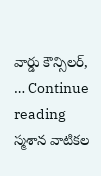వార్డు కౌన్సిలర్, … Continue reading స్మశాన వాటికల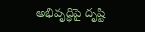అభివృద్ధిపై దృష్టి